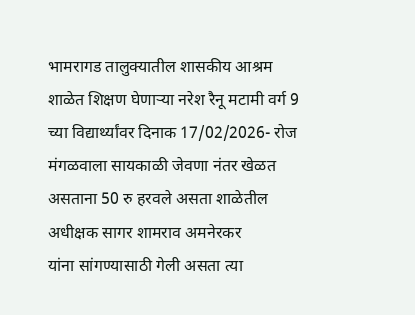भामरागड तालुक्यातील शासकीय आश्रम शाळेत शिक्षण घेणाऱ्या नरेश रैनू मटामी वर्ग 9 च्या विद्यार्थ्यांवर दिनाक 17/02/2026- रोज मंगळवाला सायकाळी जेवणा नंतर खेळत असताना 50 रु हरवले असता शाळेतील अधीक्षक सागर शामराव अमनेरकर
यांना सांगण्यासाठी गेली असता त्या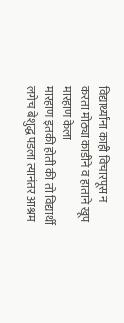विद्यार्थ्यांना काही विचारपूस न करता मोठ्या काडीने व हाताने खूप मारहाण केला
मारहाण इतकी होती की तो विद्यार्थी लगेच बेशुद्ध पडला त्यानंतर आश्रम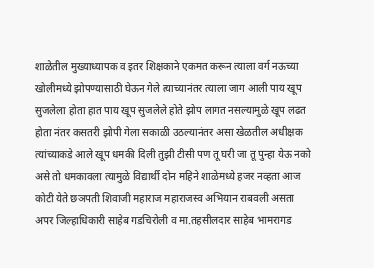शाळेतील मुख्याध्यापक व इतर शिक्षकाने एकमत करून त्याला वर्ग नऊच्या खोलीमध्ये झोपण्यासाठी घेऊन गेले त्याच्यानंतर त्याला जाग आली पाय खूप सुजलेला होता हात पाय खूप सुजलेले होते झोप लागत नसल्यामुळे खूप लढत होता नंतर कसतरी झोपी गेला सकाळी उठल्यानंतर असा खेळतील अधीक्षक त्यांच्याकडे आले खूप धमकी दिली तुझी टीसी पण तू घरी जा तू पुन्हा येऊ नको असे तो धमकावला त्यामुळे विद्यार्थी दोन महिने शाळेमध्ये हजर नव्हता आज कोटी येते छञपती शिवाजी महाराज महाराजस्व अभियान राबवली असता अपर जिल्हाधिकारी साहेब गडचिरोली व मा.तहसीलदार साहेब भामरागड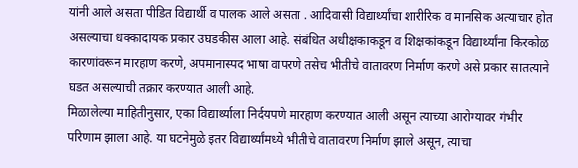यांनी आले असता पीडित विद्यार्थी व पालक आले असता . आदिवासी विद्यार्थ्यांचा शारीरिक व मानसिक अत्याचार होत असल्याचा धक्कादायक प्रकार उघडकीस आला आहे. संबंधित अधीक्षकाकडून व शिक्षकांकडून विद्यार्थ्यांना किरकोळ कारणांवरून मारहाण करणे, अपमानास्पद भाषा वापरणे तसेच भीतीचे वातावरण निर्माण करणे असे प्रकार सातत्याने घडत असल्याची तक्रार करण्यात आली आहे.
मिळालेल्या माहितीनुसार, एका विद्यार्थ्याला निर्दयपणे मारहाण करण्यात आली असून त्याच्या आरोग्यावर गंभीर परिणाम झाला आहे. या घटनेमुळे इतर विद्यार्थ्यांमध्ये भीतीचे वातावरण निर्माण झाले असून, त्याचा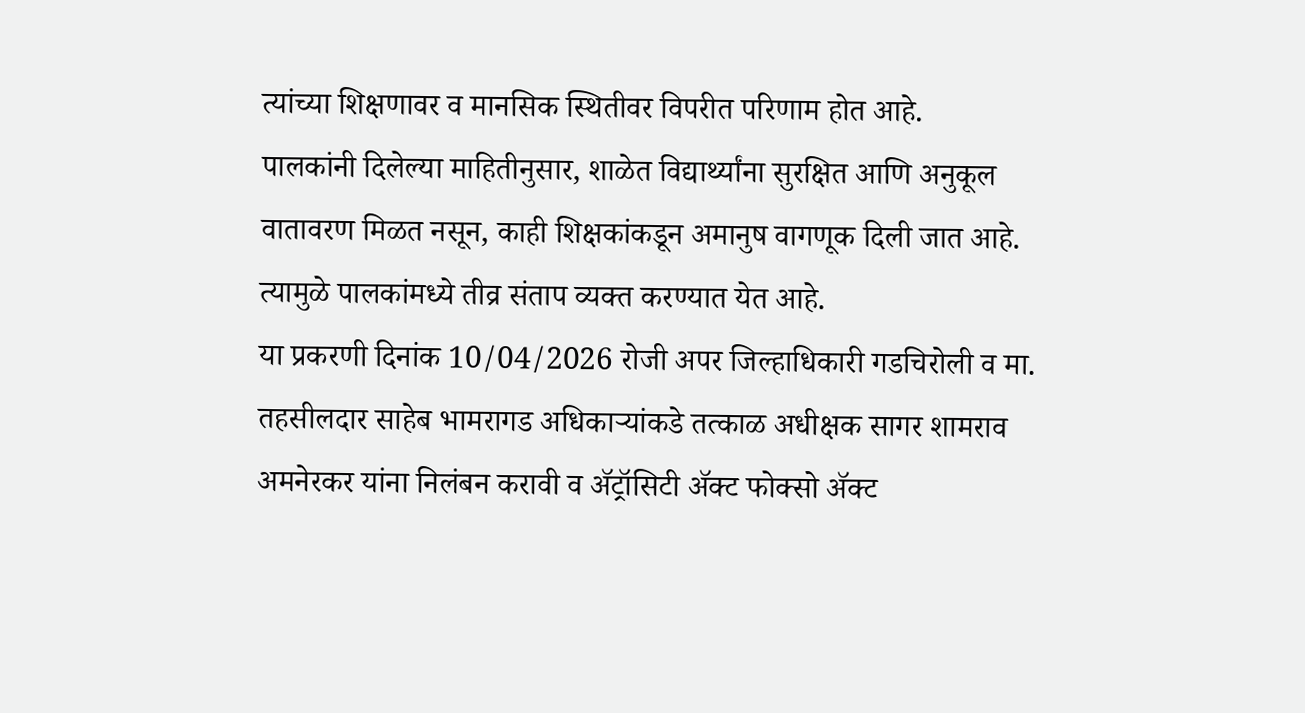त्यांच्या शिक्षणावर व मानसिक स्थितीवर विपरीत परिणाम होत आहे.
पालकांनी दिलेल्या माहितीनुसार, शाळेत विद्यार्थ्यांना सुरक्षित आणि अनुकूल वातावरण मिळत नसून, काही शिक्षकांकडून अमानुष वागणूक दिली जात आहे. त्यामुळे पालकांमध्ये तीव्र संताप व्यक्त करण्यात येत आहे.
या प्रकरणी दिनांक 10/04/2026 रोजी अपर जिल्हाधिकारी गडचिरोली व मा. तहसीलदार साहेब भामरागड अधिकाऱ्यांकडे तत्काळ अधीक्षक सागर शामराव अमनेरकर यांना निलंबन करावी व ॲट्रॉसिटी ॲक्ट फोक्सो ॲक्ट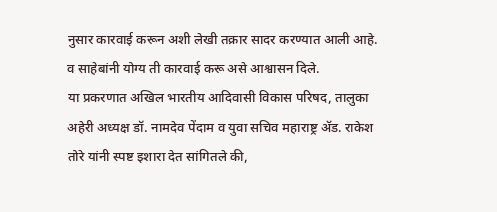नुसार कारवाई करून अशी लेखी तक्रार सादर करण्यात आली आहे. व साहेबांनी योग्य ती कारवाई करू असे आश्वासन दिले.
या प्रकरणात अखिल भारतीय आदिवासी विकास परिषद, तालुका अहेरी अध्यक्ष डॉ. नामदेव पेंदाम व युवा सचिव महाराष्ट्र ॲड. राकेश तोरे यांनी स्पष्ट इशारा देत सांगितले की,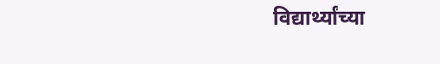विद्यार्थ्यांच्या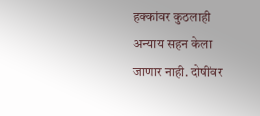हक्कांवर कुठलाही अन्याय सहन केला जाणार नाही. दोषींवर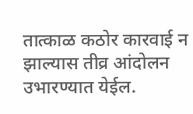तात्काळ कठोर कारवाई न झाल्यास तीव्र आंदोलन उभारण्यात येईल.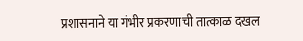प्रशासनाने या गंभीर प्रकरणाची तात्काळ दखल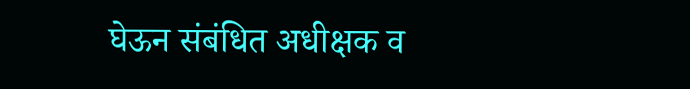घेऊन संबंधित अधीक्षक व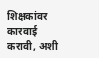शिक्षकांवर कारवाई करावी, अशी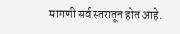मागणी सर्व स्तरातून होत आहे.